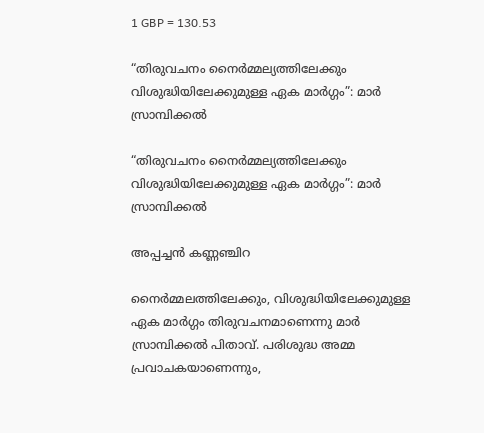1 GBP = 130.53

“തിരുവചനം നൈർമ്മല്യത്തിലേക്കും വിശുദ്ധിയിലേക്കുമുള്ള ഏക മാർഗ്ഗം”: മാർ സ്രാമ്പിക്കൽ

“തിരുവചനം നൈർമ്മല്യത്തിലേക്കും വിശുദ്ധിയിലേക്കുമുള്ള ഏക മാർഗ്ഗം”: മാർ സ്രാമ്പിക്കൽ

അപ്പച്ചൻ കണ്ണഞ്ചിറ

നൈർമ്മലത്തിലേക്കും, വിശുദ്ധിയിലേക്കുമുള്ള ഏക മാർഗ്ഗം തിരുവചനമാണെന്നു മാർ സ്രാമ്പിക്കൽ പിതാവ്. പരിശുദ്ധ അമ്മ പ്രവാചകയാണെന്നും,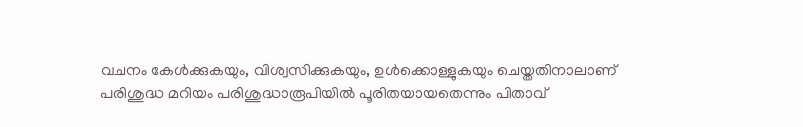വചനം കേൾക്കുകയും, വിശ്വസിക്കുകയും, ഉൾക്കൊള്ളുകയും ചെയ്തതിനാലാണ് പരിശുദ്ധ മറിയം പരിശുദ്ധാരൂപിയിൽ പൂരിതയായതെന്നും പിതാവ്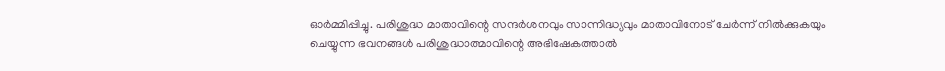ഓർമ്മിപ്പിച്ചു. പരിശുദ്ധ മാതാവിന്റെ സന്ദർശനവും സാന്നിദ്ധ്യവും മാതാവിനോട് ചേർന്ന് നിൽക്കുകയും ചെയ്യുന്ന ഭവനങ്ങൾ പരിശുദ്ധാത്മാവിന്റെ അഭിഷേകത്താൽ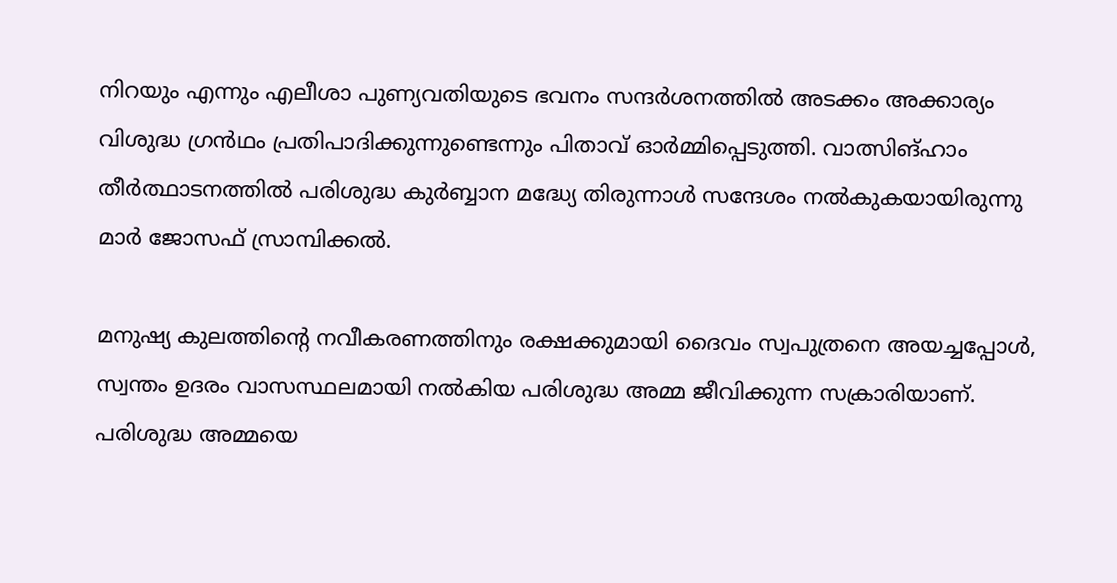നിറയും എന്നും എലീശാ പുണ്യവതിയുടെ ഭവനം സന്ദർശനത്തിൽ അടക്കം അക്കാര്യം വിശുദ്ധ ഗ്രൻഥം പ്രതിപാദിക്കുന്നുണ്ടെന്നും പിതാവ് ഓർമ്മിപ്പെടുത്തി. വാത്സിങ്ഹാം തീർത്ഥാടനത്തിൽ പരിശുദ്ധ കുർബ്ബാന മദ്ധ്യേ തിരുന്നാൾ സന്ദേശം നൽകുകയായിരുന്നു മാർ ജോസഫ് സ്രാമ്പിക്കൽ.

മനുഷ്യ കുലത്തിന്റെ നവീകരണത്തിനും രക്ഷക്കുമായി ദൈവം സ്വപുത്രനെ അയച്ചപ്പോൾ, സ്വന്തം ഉദരം വാസസ്ഥലമായി നൽകിയ പരിശുദ്ധ അമ്മ ജീവിക്കുന്ന സക്രാരിയാണ്. പരിശുദ്ധ അമ്മയെ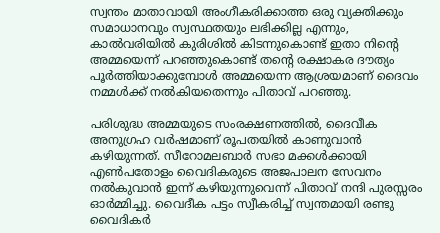സ്വന്തം മാതാവായി അംഗീകരിക്കാത്ത ഒരു വ്യക്തിക്കും സമാധാനവും സ്വസ്ഥതയും ലഭിക്കില്ല എന്നും, കാൽവരിയിൽ കുരിശിൽ കിടന്നുകൊണ്ട് ഇതാ നിന്റെ അമ്മയെന്ന് പറഞ്ഞുകൊണ്ട് തന്റെ രക്ഷാകര ദൗത്യം പൂർത്തിയാക്കുമ്പോൾ അമ്മയെന്ന ആശ്രയമാണ് ദൈവം നമ്മൾക്ക് നൽകിയതെന്നും പിതാവ് പറഞ്ഞു.

പരിശുദ്ധ അമ്മയുടെ സംരക്ഷണത്തിൽ, ദൈവീക അനുഗ്രഹ വർഷമാണ് രൂപതയിൽ കാണുവാൻ കഴിയുന്നത്. സീറോമലബാർ സഭാ മക്കൾക്കായി എൺപതോളം വൈദികരുടെ അജപാലന സേവനം നൽകുവാൻ ഇന്ന് കഴിയുന്നുവെന്ന് പിതാവ് നന്ദി പുരസ്സരം ഓർമ്മിച്ചു. വൈദീക പട്ടം സ്വീകരിച്ച് സ്വന്തമായി രണ്ടു വൈദികർ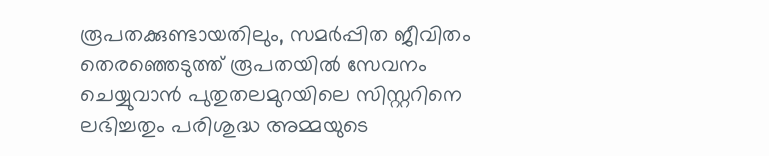രൂപതക്കുണ്ടായതിലും, സമർപ്പിത ജീവിതം തെരഞ്ഞെടുത്ത് രൂപതയിൽ സേവനം ചെയ്യുവാൻ പുതുതലമുറയിലെ സിസ്റ്ററിനെ ലഭിച്ചതും പരിശുദ്ധ അമ്മയുടെ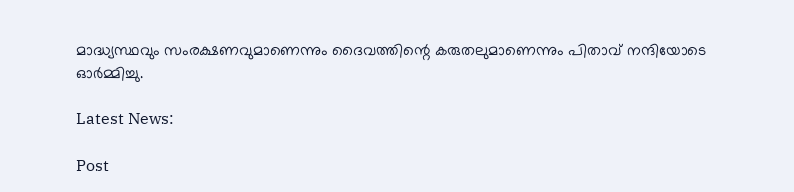മാദ്ധ്യസ്ഥവും സംരക്ഷണവുമാണെന്നും ദൈവത്തിന്റെ കരുതലുമാണെന്നും പിതാവ് നന്ദിയോടെ ഓർമ്മിച്ചു.

Latest News:

Post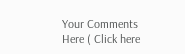Your Comments Here ( Click here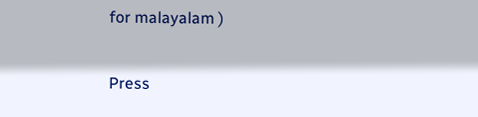for malayalam )

Press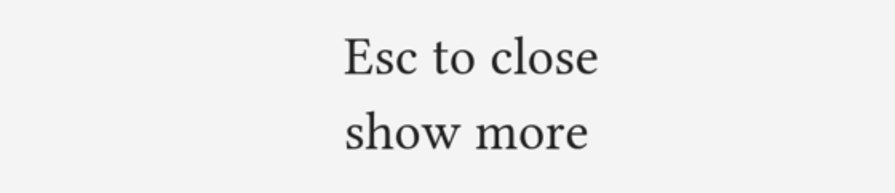Esc to close
show more